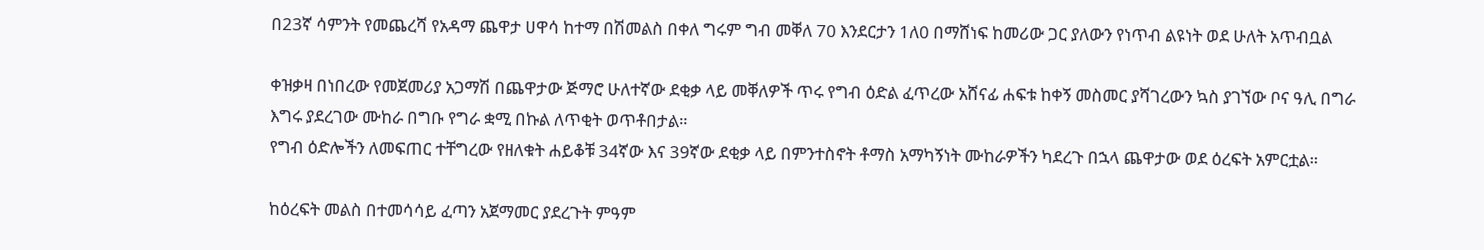በ23ኛ ሳምንት የመጨረሻ የአዳማ ጨዋታ ሀዋሳ ከተማ በሽመልስ በቀለ ግሩም ግብ መቐለ 70 እንደርታን 1ለ0 በማሸነፍ ከመሪው ጋር ያለውን የነጥብ ልዩነት ወደ ሁለት አጥብቧል

ቀዝቃዛ በነበረው የመጀመሪያ አጋማሽ በጨዋታው ጅማሮ ሁለተኛው ደቂቃ ላይ መቐለዎች ጥሩ የግብ ዕድል ፈጥረው አሸናፊ ሐፍቱ ከቀኝ መስመር ያሻገረውን ኳስ ያገኘው ቦና ዓሊ በግራ እግሩ ያደረገው ሙከራ በግቡ የግራ ቋሚ በኩል ለጥቂት ወጥቶበታል።
የግብ ዕድሎችን ለመፍጠር ተቸግረው የዘለቁት ሐይቆቹ 34ኛው እና 39ኛው ደቂቃ ላይ በምንተስኖት ቶማስ አማካኝነት ሙከራዎችን ካደረጉ በኋላ ጨዋታው ወደ ዕረፍት አምርቷል።

ከዕረፍት መልስ በተመሳሳይ ፈጣን አጀማመር ያደረጉት ምዓም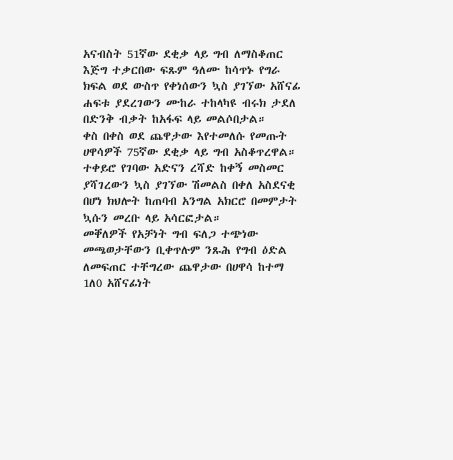አናብስት 51ኛው ደቂቃ ላይ ግብ ለማስቆጠር እጅግ ተቃርበው ፍጹም ዓለሙ ከሳጥኑ የግራ ክፍል ወደ ውስጥ የቀነሰውን ኳስ ያገኘው አሸናፊ ሐፍቱ ያደረገውን ሙከራ ተከላካዩ ብሩክ ታደለ በድንቅ ብቃት ከአፋፍ ላይ መልሶበታል።
ቀስ በቀስ ወደ ጨዋታው እየተመለሱ የመጡት ሀዋሳዎች 75ኛው ደቂቃ ላይ ግብ አስቆጥረዋል። ተቀይሮ የገባው አድናን ረሻድ ከቀኝ መስመር ያሻገረውን ኳስ ያገኘው ሽመልስ በቀለ አስደናቂ በሆነ ክህሎት ከጠባብ አንግል አክርሮ በመምታት ኳሱን መረቡ ላይ አሳርፎታል።
መቐለዎች የአቻነት ግብ ፍለጋ ተጭነው መጫወታቸውን ቢቀጥሉም ንጹሕ የግብ ዕድል ለመፍጠር ተቸግረው ጨዋታው በሀዋሳ ከተማ 1ለ0 አሸናፊነት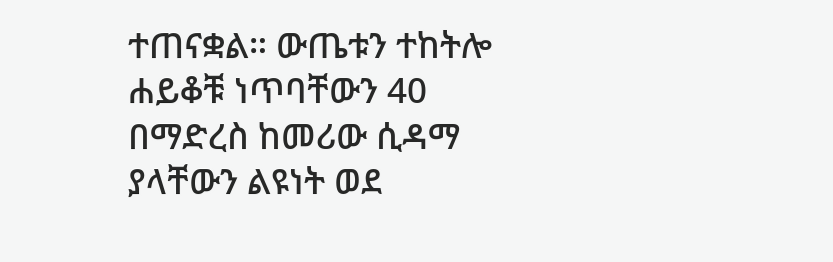ተጠናቋል። ውጤቱን ተከትሎ ሐይቆቹ ነጥባቸውን 40 በማድረስ ከመሪው ሲዳማ ያላቸውን ልዩነት ወደ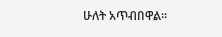ሁለት አጥብበዋል።